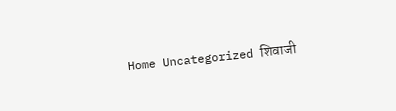Home Uncategorized शिवाजी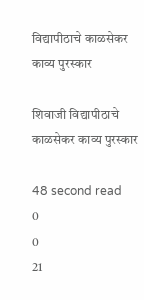विद्यापीठाचे काळसेकर काव्य पुरस्कार

शिवाजी विद्यापीठाचे काळसेकर काव्य पुरस्कार

48 second read
0
0
21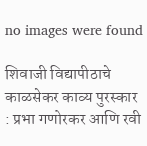no images were found

शिवाजी विद्यापीठाचे काळसेकर काव्य पुरस्कार : प्रभा गणोरकर आणि रवी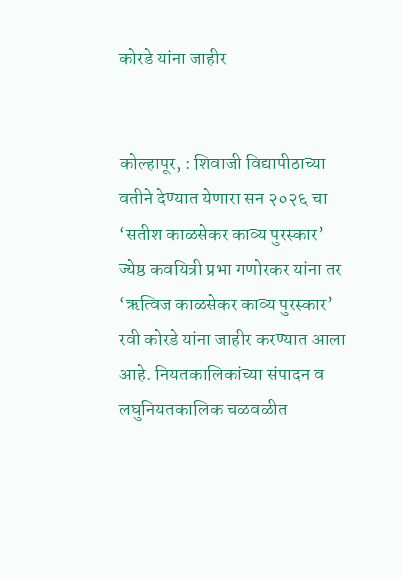कोरडे यांना जाहीर


कोल्हापूर, : शिवाजी विद्यापीठाच्या वतीने देण्यात येणारा सन २०२६ चा ‘सतीश काळसेकर काव्य पुरस्कार’ ज्येष्ठ कवयित्री प्रभा गणोरकर यांना तर ‘ऋत्विज काळसेकर काव्य पुरस्कार’ रवी कोरडे यांना जाहीर करण्यात आला आहे. नियतकालिकांच्या संपादन व लघुनियतकालिक चळवळीत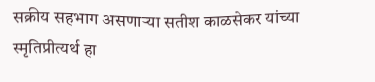सक्रीय सहभाग असणाऱ्या सतीश काळसेकर यांच्या स्मृतिप्रीत्यर्थ हा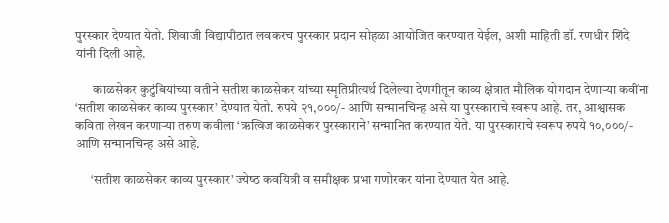पुरस्कार देण्यात येतो. शिवाजी विद्यापीठात लवकरच पुरस्कार प्रदान सोहळा आयोजित करण्यात येईल, अशी माहिती डॉ. रणधीर शिंदे यांनी दिली आहे.

       काळसेकर कुटुंबियांच्या वतीने सतीश काळसेकर यांच्या स्मृतिप्रीत्यर्थ दिलेल्या देणगीतून काव्य क्षेत्रात मौलिक योगदान देणाऱ्या कवींना ‘सतीश काळसेकर काव्य पुरस्कार’ देण्यात येतो. रुपये २१,०००/- आणि सन्मानचिन्ह असे या पुरस्काराचे स्वरूप आहे. तर, आश्वासक कविता लेखन करणाऱ्या तरुण कवीला ‘ऋत्विज काळसेकर पुरस्काराने’ सन्मानित करण्यात येते. या पुरस्‍काराचे स्‍वरूप रुपये १०,०००/- आणि सन्मानचिन्ह असे आहे.

      ‘सतीश काळसेकर काव्य पुरस्कार’ ज्‍येष्‍ठ कवयित्री व समीक्षक प्रभा गणोरकर यांना देण्यात येत आहे.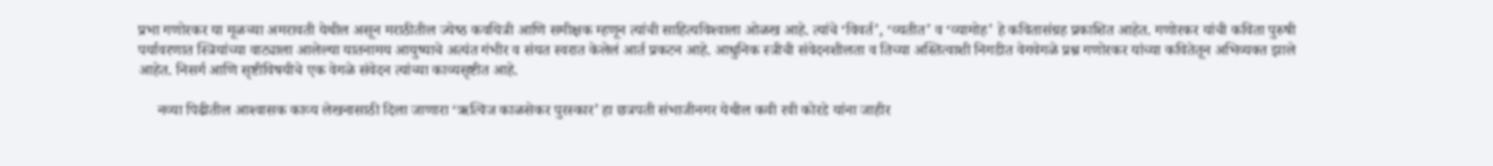प्रभा गणोरकर या मूळच्‍या अमरावती येथील असून मराठीतील ज्‍येष्‍ठ कवयित्री आणि समीक्षक म्‍हणून त्‍यांची साहित्‍यविश्‍वाला ओळख आहे. त्‍यांचे ‘विवर्त’, ‘व्‍यतीत’ व ‘व्‍यामोह’ हे कवितासंग्रह प्रकाशित आहेत. गणोरकर यांची कविता पुरुषी पर्यावरणात स्त्रियांच्या वाट्याला आलेल्या यातनामय आयुष्याचे अत्यंत गंभीर व संयत स्वरात केलेलं आर्त प्रकटन आहे. आधुनिक स्त्रीची संवेदनशीलता व तिच्या अस्तित्वाशी निगडीत वेगवेगळे प्रश्न गणोरकर यांच्या कवितेतून अभिव्यक्त झाले आहेत. निसर्ग आणि सृष्टीविषयीचे एक वेगळे संवेदन त्यांच्या काव्यसृष्टीत आहे.

     नव्‍या पिढीतील आश्‍वासक काव्‍य लेखनासाठी दिला जाणारा ‘ऋत्विज काळसेकर पुरस्कार’ हा छत्रपती संभाजीनगर येथील कवी रवी कोरडे यांना जाहीर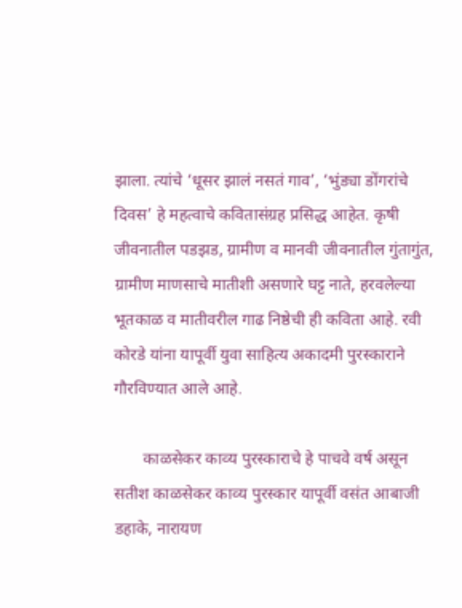झाला. त्‍यांचे ‘धूसर झालं नसतं गाव’, ‘भुंड्या डोंगरांचे दिवस’ हे महत्‍वाचे कवितासंग्रह प्रसिद्ध आहेत. कृषी जीवनातील पडझड, ग्रामीण व मानवी जीवनातील गुंतागुंत, ग्रामीण माणसाचे मातीशी असणारे घट्ट नाते, हरवलेल्या भूतकाळ व मातीवरील गाढ निष्ठेची ही कविता आहे. रवी कोरडे यांना यापूर्वी युवा साहित्य अकादमी पुरस्काराने गौरविण्यात आले आहे.

       काळसेकर काव्‍य पुरस्‍काराचे हे पाचवे वर्ष असून सतीश काळसेकर काव्‍य पुरस्‍कार यापूर्वी वसंत आबाजी डहाके, नारायण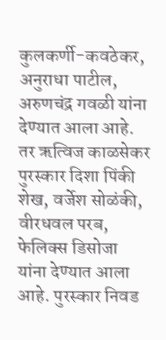कुलकर्णी-कवठेकर, अनुराधा पाटील, अरुणचंद्र गवळी यांना देण्‍यात आला आहे. तर ऋत्विज काळसेकर पुरस्कार दिशा पिंकी शेख, वर्जेश सोळंकी, वीरधवल परब, फेलिक्‍स डिसोजा यांना देण्‍यात आला आहे. पुरस्‍कार निवड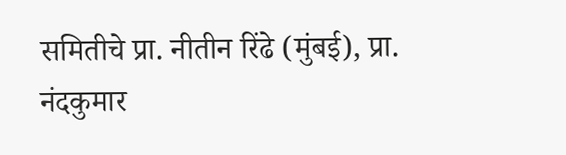समितीचे प्रा. नीतीन रिंढे (मुंबई), प्रा. नंदकुमार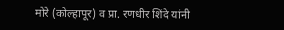मोरे (कोल्हापूर) व प्रा. रणधीर शिंदे यांनी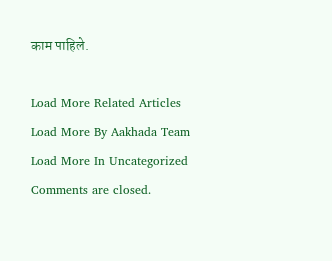काम पाहिले.

Load More Related Articles
Load More By Aakhada Team
Load More In Uncategorized
Comments are closed.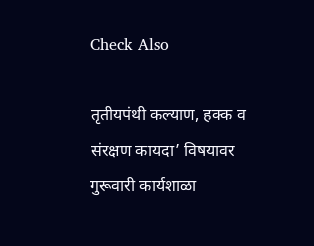Check Also

तृतीयपंथी कल्याण, हक्क व संरक्षण कायदा’ विषयावर गुरूवारी कार्यशाळा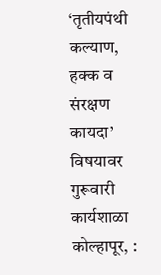‘तृतीयपंथी कल्याण, हक्क व संरक्षण कायदा’ विषयावर गुरूवारी कार्यशाळा कोल्हापूर, :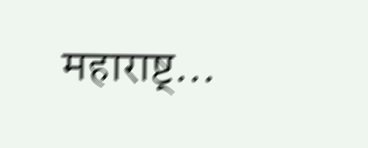महाराष्ट्…